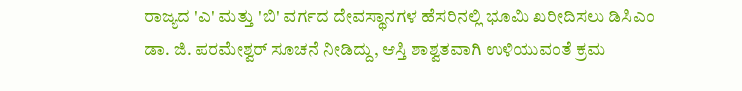ರಾಜ್ಯದ 'ಎ' ಮತ್ತು 'ಬಿ' ವರ್ಗದ ದೇವಸ್ಥಾನಗಳ ಹೆಸರಿನಲ್ಲಿ ಭೂಮಿ ಖರೀದಿಸಲು ಡಿಸಿಎಂ ಡಾ. ಜಿ. ಪರಮೇಶ್ವರ್ ಸೂಚನೆ ನೀಡಿದ್ದು, ಆಸ್ತಿ ಶಾಶ್ವತವಾಗಿ ಉಳಿಯುವಂತೆ ಕ್ರಮ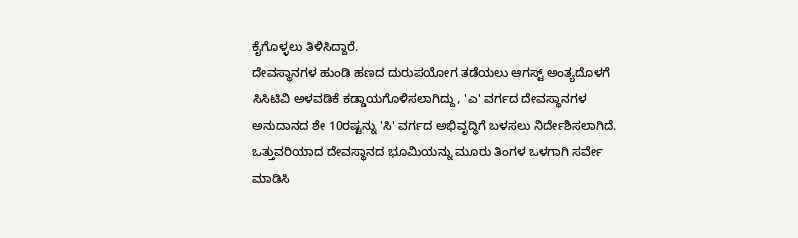ಕೈಗೊಳ್ಳಲು ತಿಳಿಸಿದ್ದಾರೆ.
ದೇವಸ್ಥಾನಗಳ ಹುಂಡಿ ಹಣದ ದುರುಪಯೋಗ ತಡೆಯಲು ಆಗಸ್ಟ್ ಅಂತ್ಯದೊಳಗೆ ಸಿಸಿಟಿವಿ ಅಳವಡಿಕೆ ಕಡ್ಡಾಯಗೊಳಿಸಲಾಗಿದ್ದು, 'ಎ' ವರ್ಗದ ದೇವಸ್ಥಾನಗಳ ಅನುದಾನದ ಶೇ 10ರಷ್ಟನ್ನು 'ಸಿ' ವರ್ಗದ ಅಭಿವೃದ್ಧಿಗೆ ಬಳಸಲು ನಿರ್ದೇಶಿಸಲಾಗಿದೆ.
ಒತ್ತುವರಿಯಾದ ದೇವಸ್ಥಾನದ ಭೂಮಿಯನ್ನು ಮೂರು ತಿಂಗಳ ಒಳಗಾಗಿ ಸರ್ವೇ ಮಾಡಿಸಿ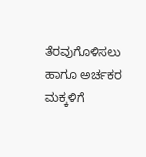ತೆರವುಗೊಳಿಸಲು ಹಾಗೂ ಅರ್ಚಕರ ಮಕ್ಕಳಿಗೆ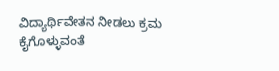ವಿದ್ಯಾರ್ಥಿವೇತನ ನೀಡಲು ಕ್ರಮ ಕೈಗೊಳ್ಳುವಂತೆ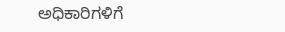ಅಧಿಕಾರಿಗಳಿಗೆ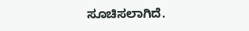ಸೂಚಿಸಲಾಗಿದೆ.